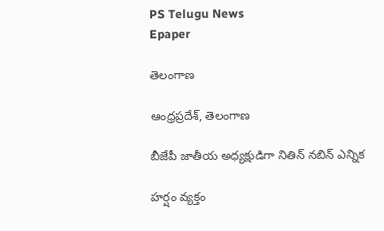PS Telugu News
Epaper

తెలంగాణ

ఆంధ్రప్రదేశ్, తెలంగాణ

బీజేపీ జాతీయ అధ్యక్షుడిగా నితిన్ నబిన్ ఎన్నిక

హర్షం వ్యక్తం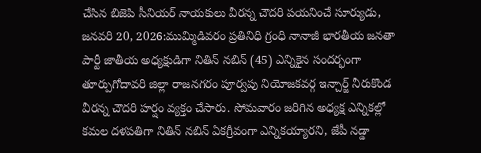చేసిన బిజెపి సీనియర్ నాయకులు వీరన్న చౌదరి పయనించే సూర్యుడు, జనవరి 20, 2026:ముమ్మిడివరం ప్రతినిధి గ్రంధి నానాజీ భారతీయ జనతా పార్టీ జాతీయ అధ్యక్షుడిగా నితిన్ నబిన్ (45) ఎన్నికైన సందర్భంగా తూర్పుగోదావరి జిల్లా రాజనగరం పూర్వపు నియోజకవర్గ ఇన్చార్జ్ నీరుకొండ వీరన్న చౌదరి హర్షం వ్యక్తం చేసారు. సోమవారం జరిగిన అధ్యక్ష ఎన్నికల్లో కమల దళపతిగా నితిన్ నబిన్ ఏకగ్రీవంగా ఎన్నికయ్యారని, జేపీ నడ్డా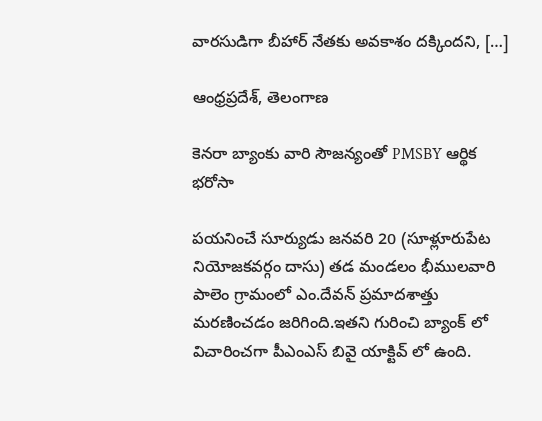వారసుడిగా బీహార్ నేతకు అవకాశం దక్కిందని, […]

ఆంధ్రప్రదేశ్, తెలంగాణ

కెనరా బ్యాంకు వారి సౌజన్యంతో PMSBY ఆర్థిక భరోసా

పయనించే సూర్యుడు జనవరి 20 (సూళ్లూరుపేట నియోజకవర్గం దాసు) తడ మండలం భీములవారి పాలెం గ్రామంలో ఎం.దేవన్ ప్రమాదశాత్తు మరణించడం జరిగింది.ఇతని గురించి బ్యాంక్ లో విచారించగా పీఎంఎస్ బివై యాక్టివ్ లో ఉంది.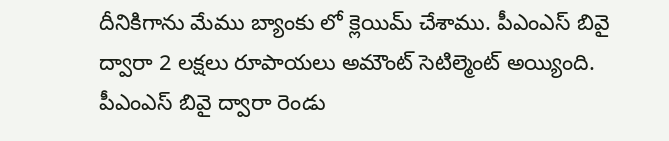దీనికిగాను మేము బ్యాంకు లో క్లెయిమ్ చేశాము. పీఎంఎస్ బివై ద్వారా 2 లక్షలు రూపాయలు అమౌంట్ సెటిల్మెంట్ అయ్యింది. పీఎంఎస్ బివై ద్వారా రెండు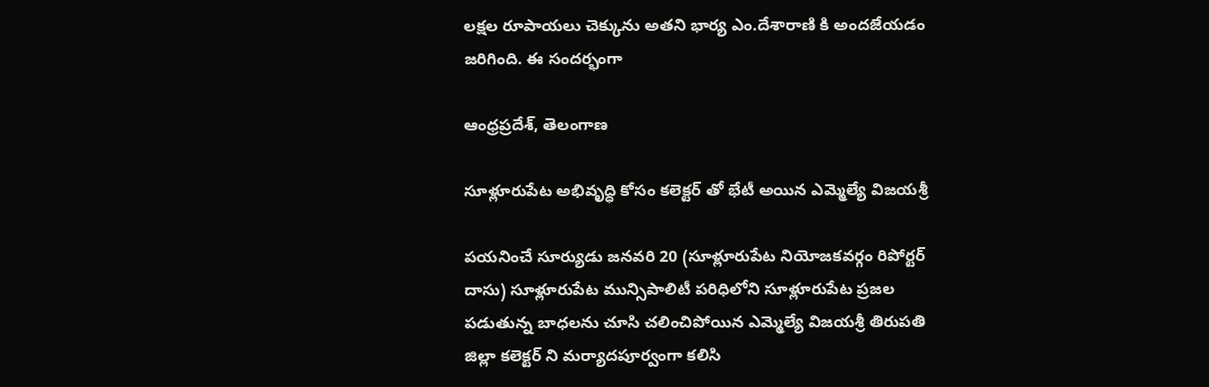లక్షల రూపాయలు చెక్కును అతని భార్య ఎం.దేశారాణి కి అందజేయడం జరిగింది. ఈ సందర్భంగా

ఆంధ్రప్రదేశ్, తెలంగాణ

సూళ్లూరుపేట అభివృద్ధి కోసం కలెక్టర్ తో భేటీ అయిన ఎమ్మెల్యే విజయశ్రీ

పయనించే సూర్యుడు జనవరి 20 (సూళ్లూరుపేట నియోజకవర్గం రిపోర్టర్ దాసు) సూళ్లూరుపేట మున్సిపాలిటీ పరిధిలోని సూళ్లూరుపేట ప్రజల పడుతున్న బాధలను చూసి చలించిపోయిన ఎమ్మెల్యే విజయశ్రీ తిరుపతి జిల్లా కలెక్టర్ ని మర్యాదపూర్వంగా కలిసి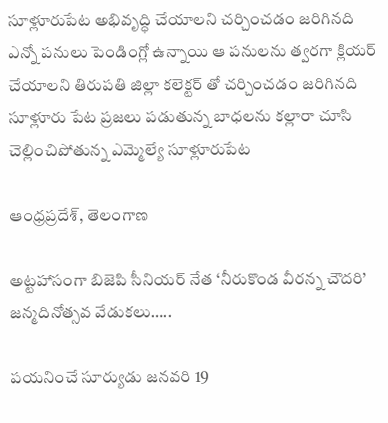సూళ్లూరుపేట అభివృద్ధి చేయాలని చర్చించడం జరిగినది ఎన్నో పనులు పెండింగ్లో ఉన్నాయి ఆ పనులను త్వరగా క్లియర్ చేయాలని తిరుపతి జిల్లా కలెక్టర్ తో చర్చించడం జరిగినది సూళ్లూరు పేట ప్రజలు పడుతున్న బాధలను కల్లారా చూసి చెల్లించిపోతున్న ఎమ్మెల్యే సూళ్లూరుపేట

ఆంధ్రప్రదేశ్, తెలంగాణ

అట్టహాసంగా బిజెపి సీనియర్ నేత ‘నీరుకొండ వీరన్న చౌదరి’ జన్మదినోత్సవ వేడుకలు…..

పయనించే సూర్యుడు జనవరి 19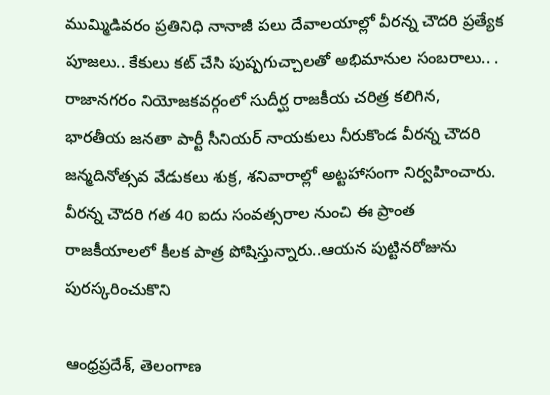ముమ్మిడివరం ప్రతినిధి నానాజీ పలు దేవాలయాల్లో వీరన్న చౌదరి ప్రత్యేక పూజలు.. కేకులు కట్ చేసి పుష్పగుచ్చాలతో అభిమానుల సంబరాలు.. . రాజానగరం నియోజకవర్గంలో సుదీర్ఘ రాజకీయ చరిత్ర కలిగిన, భారతీయ జనతా పార్టీ సీనియర్ నాయకులు నీరుకొండ వీరన్న చౌదరి జన్మదినోత్సవ వేడుకలు శుక్ర, శనివారాల్లో అట్టహాసంగా నిర్వహించారు. వీరన్న చౌదరి గత 40 ఐదు సంవత్సరాల నుంచి ఈ ప్రాంత రాజకీయాలలో కీలక పాత్ర పోషిస్తున్నారు..ఆయన పుట్టినరోజును పురస్కరించుకొని

ఆంధ్రప్రదేశ్, తెలంగాణ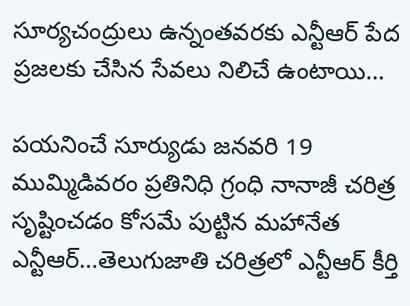సూర్యచంద్రులు ఉన్నంతవరకు ఎన్టీఆర్ పేద ప్రజలకు చేసిన సేవలు నిలిచే ఉంటాయి…

పయనించే సూర్యుడు జనవరి 19 ముమ్మిడివరం ప్రతినిధి గ్రంధి నానాజీ చరిత్ర సృష్టించడం కోసమే పుట్టిన మహానేత ఎన్టీఆర్…తెలుగుజాతి చరిత్రలో ఎన్టీఆర్ కీర్తి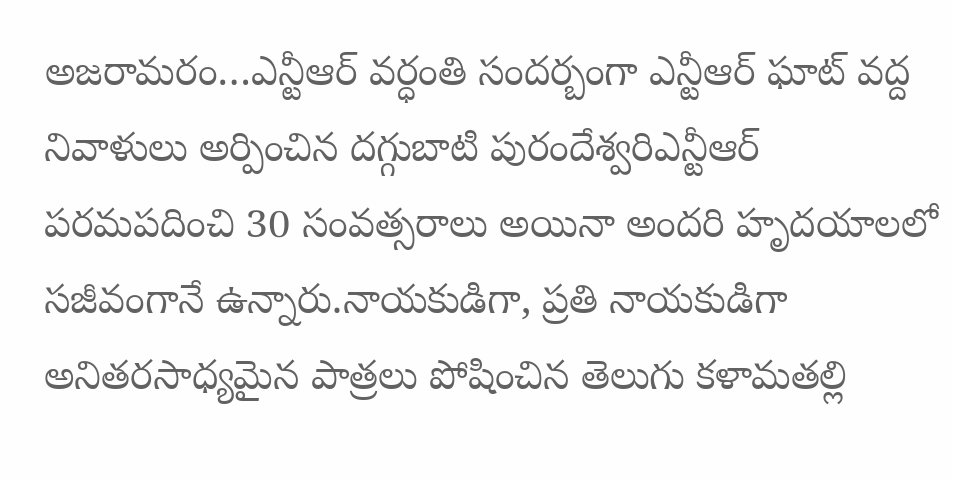అజరామరం…ఎన్టీఆర్ వర్ధంతి సందర్బంగా ఎన్టీఆర్ ఘాట్ వద్ద నివాళులు అర్పించిన దగ్గుబాటి పురందేశ్వరిఎన్టీఆర్ పరమపదించి 30 సంవత్సరాలు అయినా అందరి హృదయాలలో సజీవంగానే ఉన్నారు.నాయకుడిగా, ప్రతి నాయకుడిగా అనితరసాధ్యమైన పాత్రలు పోషించిన తెలుగు కళామతల్లి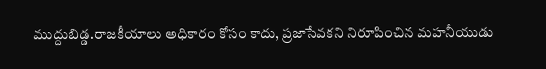ముద్దుబిడ్డ.రాజకీయాలు అధికారం కోసం కాదు, ప్రజాసేవకని నిరూపించిన మహనీయుడు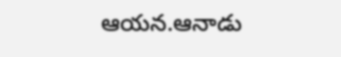ఆయన.ఆనాడు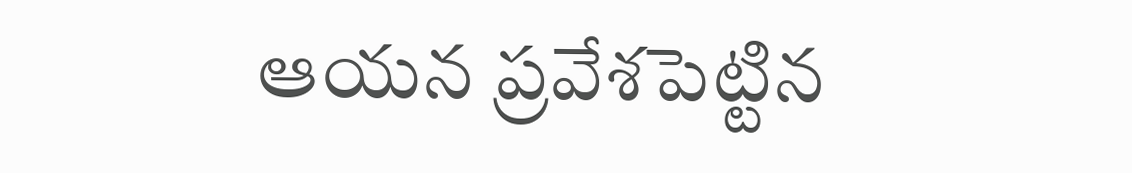ఆయన ప్రవేశపెట్టిన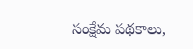సంక్షేమ పథకాలు,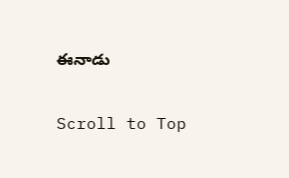ఈనాడు

Scroll to Top